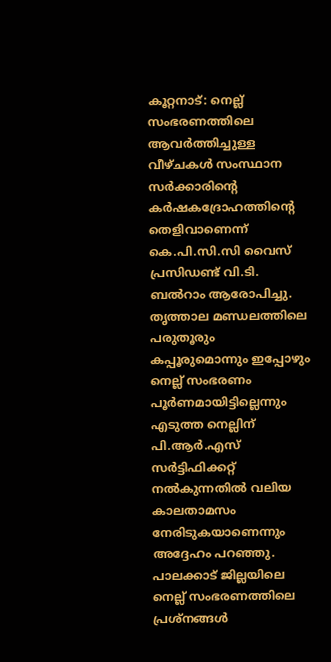കൂറ്റനാട്: നെല്ല് സംഭരണത്തിലെ ആവർത്തിച്ചുള്ള വീഴ്ചകൾ സംസ്ഥാന സർക്കാരിന്റെ കർഷകദ്രോഹത്തിന്റെ തെളിവാണെന്ന് കെ.പി.സി.സി വൈസ് പ്രസിഡണ്ട് വി.ടി. ബൽറാം ആരോപിച്ചു. തൃത്താല മണ്ഡലത്തിലെ പരുതൂരും കപ്പൂരുമൊന്നും ഇപ്പോഴും നെല്ല് സംഭരണം പൂർണമായിട്ടില്ലെന്നും എടുത്ത നെല്ലിന് പി.ആർ.എസ് സർട്ടിഫിക്കറ്റ് നൽകുന്നതിൽ വലിയ കാലതാമസം നേരിടുകയാണെന്നും അദ്ദേഹം പറഞ്ഞു.
പാലക്കാട് ജില്ലയിലെ നെല്ല് സംഭരണത്തിലെ പ്രശ്നങ്ങൾ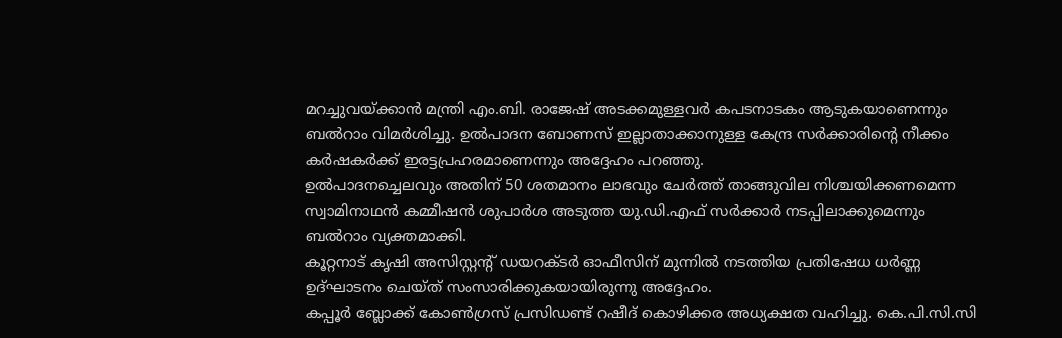മറച്ചുവയ്ക്കാൻ മന്ത്രി എം.ബി. രാജേഷ് അടക്കമുള്ളവർ കപടനാടകം ആടുകയാണെന്നും ബൽറാം വിമർശിച്ചു. ഉൽപാദന ബോണസ് ഇല്ലാതാക്കാനുള്ള കേന്ദ്ര സർക്കാരിന്റെ നീക്കം കർഷകർക്ക് ഇരട്ടപ്രഹരമാണെന്നും അദ്ദേഹം പറഞ്ഞു.
ഉൽപാദനച്ചെലവും അതിന് 50 ശതമാനം ലാഭവും ചേർത്ത് താങ്ങുവില നിശ്ചയിക്കണമെന്ന സ്വാമിനാഥൻ കമ്മീഷൻ ശുപാർശ അടുത്ത യു.ഡി.എഫ് സർക്കാർ നടപ്പിലാക്കുമെന്നും ബൽറാം വ്യക്തമാക്കി.
കൂറ്റനാട് കൃഷി അസിസ്റ്റന്റ് ഡയറക്ടർ ഓഫീസിന് മുന്നിൽ നടത്തിയ പ്രതിഷേധ ധർണ്ണ ഉദ്ഘാടനം ചെയ്ത് സംസാരിക്കുകയായിരുന്നു അദ്ദേഹം.
കപ്പൂർ ബ്ലോക്ക് കോൺഗ്രസ് പ്രസിഡണ്ട് റഷീദ് കൊഴിക്കര അധ്യക്ഷത വഹിച്ചു. കെ.പി.സി.സി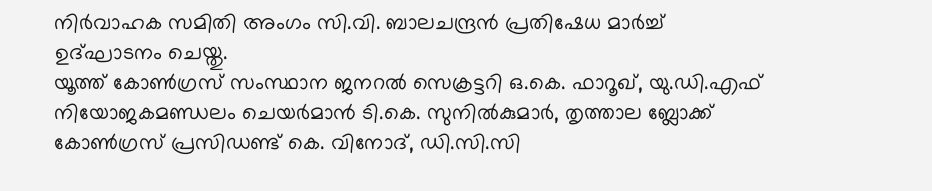നിർവാഹക സമിതി അംഗം സി.വി. ബാലചന്ദ്രൻ പ്രതിഷേധ മാർച്ച് ഉദ്ഘാടനം ചെയ്തു.
യൂത്ത് കോൺഗ്രസ് സംസ്ഥാന ജനറൽ സെക്രട്ടറി ഒ.കെ. ഫാറൂഖ്, യു.ഡി.എഫ് നിയോജകമണ്ഡലം ചെയർമാൻ ടി.കെ. സുനിൽകുമാർ, തൃത്താല ബ്ലോക്ക് കോൺഗ്രസ് പ്രസിഡണ്ട് കെ. വിനോദ്, ഡി.സി.സി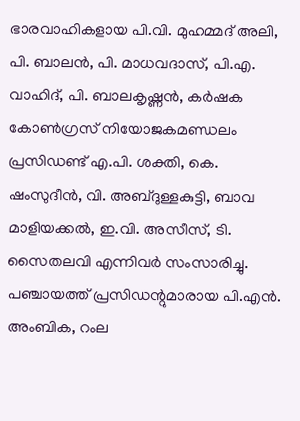ഭാരവാഹികളായ പി.വി. മുഹമ്മദ് അലി, പി. ബാലൻ, പി. മാധവദാസ്, പി.എ. വാഹിദ്, പി. ബാലകൃഷ്ണൻ, കർഷക കോൺഗ്രസ് നിയോജകമണ്ഡലം പ്രസിഡണ്ട് എ.പി. ശക്തി, കെ. ഷംസുദീൻ, വി. അബ്ദുള്ളകുട്ടി, ബാവ മാളിയക്കൽ, ഇ.വി. അസീസ്, ടി. സൈതലവി എന്നിവർ സംസാരിച്ചു.
പഞ്ചായത്ത് പ്രസിഡന്റുമാരായ പി.എൻ. അംബിക, റംല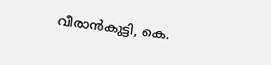വീരാൻകുട്ടി, കെ.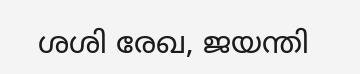ശശി രേഖ, ജയന്തി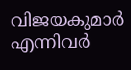വിജയകുമാർ എന്നിവർ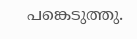പങ്കെടുത്തു.